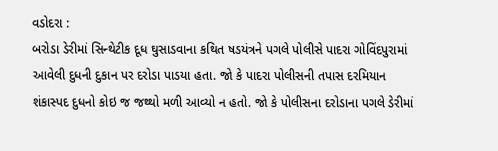વડોદરા :
બરોડા ડેરીમાં સિન્થેટીક દૂધ ઘુસાડવાના કથિત ષડયંત્રને પગલે પોલીસે પાદરા ગોવિંદપુરામાં આવેલી દુધની દુકાન પર દરોડા પાડયા હતા. જો કે પાદરા પોલીસની તપાસ દરમિયાન શંકાસ્પદ દુધનો કોઇ જ જથ્થો મળી આવ્યો ન હતો. જો કે પોલીસના દરોડાના પગલે ડેરીમાં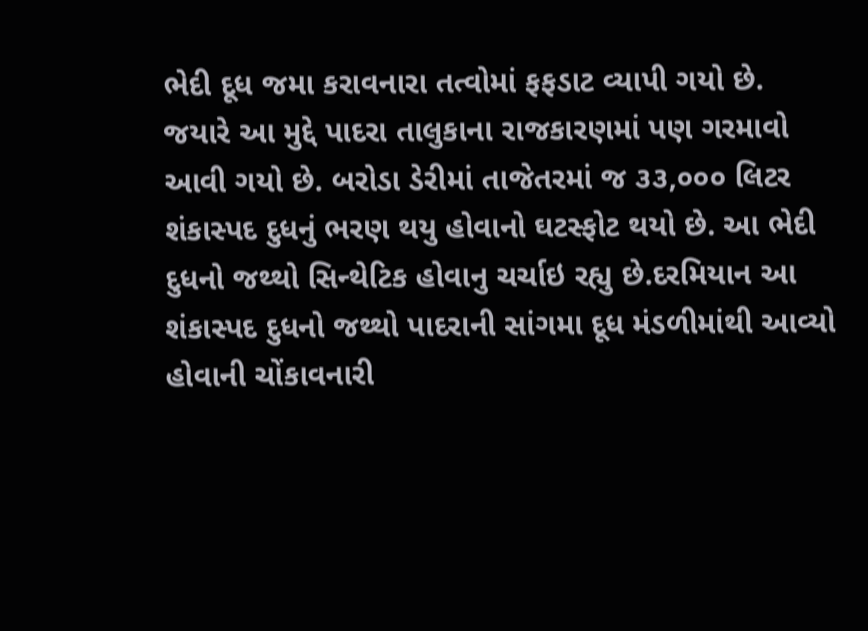ભેદી દૂધ જમા કરાવનારા તત્વોમાં ફફડાટ વ્યાપી ગયો છે. જયારે આ મુદ્દે પાદરા તાલુકાના રાજકારણમાં પણ ગરમાવો આવી ગયો છે. બરોડા ડેરીમાં તાજેતરમાં જ ૩૩,૦૦૦ લિટર શંકાસ્પદ દુધનું ભરણ થયુ હોવાનો ઘટસ્ફોટ થયો છે. આ ભેદી દુધનો જથ્થો સિન્થેટિક હોવાનુ ચર્ચાઇ રહ્યુ છે.દરમિયાન આ શંકાસ્પદ દુધનો જથ્થો પાદરાની સાંગમા દૂધ મંડળીમાંથી આવ્યો હોવાની ચોંકાવનારી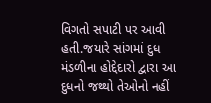વિગતો સપાટી પર આવી હતી.જયારે સાંગમાં દુધ મંડળીના હોદ્દેદારો દ્વારા આ દુધનો જથ્થો તેઓનો નહીં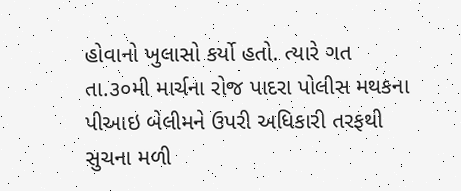હોવાનો ખુલાસો કર્યો હતો. ત્યારે ગત તા.૩૦મી માર્ચના રોજ પાદરા પોલીસ મથકના પીઆઇ બેલીમને ઉપરી અધિકારી તરફથી સુચના મળી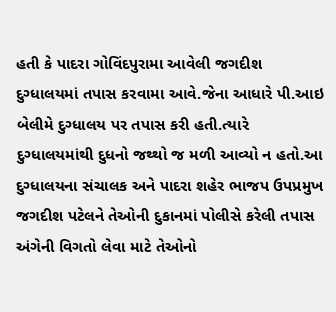હતી કે પાદરા ગોવિંદપુરામા આવેલી જગદીશ દુગ્ધાલયમાં તપાસ કરવામા આવે.જેના આધારે પી.આઇ બેલીમે દુગ્ધાલય પર તપાસ કરી હતી.ત્યારે દુગ્ધાલયમાંથી દુધનો જથ્થો જ મળી આવ્યો ન હતો.આ દુગ્ધાલયના સંચાલક અને પાદરા શહેર ભાજપ ઉપપ્રમુખ જગદીશ પટેલને તેઓની દુકાનમાં પોલીસે કરેલી તપાસ અંગેની વિગતો લેવા માટે તેઓનો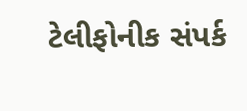ટેલીફોનીક સંપર્ક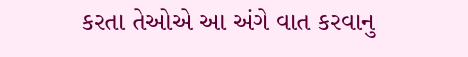કરતા તેઓએ આ અંગે વાત કરવાનુ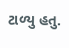ટાળ્યુ હતુ.